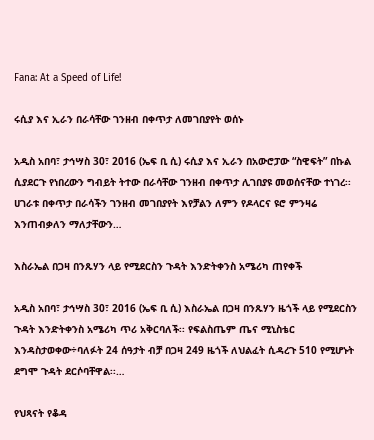Fana: At a Speed of Life!

ሩሲያ እና ኢራን በራሳቸው ገንዘብ በቀጥታ ለመገበያየት ወሰኑ

አዲስ አበባ፣ ታኅሣስ 30፣ 2016 (ኤፍ ቢ ሲ) ሩሲያ እና ኢራን በአውሮፓው “ስዊፍት” በኩል ሲያደርጉ የነበረውን ግብይት ትተው በራሳቸው ገንዘብ በቀጥታ ሊገበያዩ መወሰናቸው ተነገረ፡፡ ሀገራቱ በቀጥታ በራሳችን ገንዘብ መገበያየት እየቻልን ለምን የዶላርና ዩሮ ምንዛሬ እንጠብቃለን ማለታቸውን…

እስራኤል በጋዛ በንጹሃን ላይ የሚደርስን ጉዳት እንድትቀንስ አሜሪካ ጠየቀች

አዲስ አበባ፣ ታኅሣስ 30፣ 2016 (ኤፍ ቢ ሲ) እስራኤል በጋዛ በንጹሃን ዜጎች ላይ የሚደርስን ጉዳት እንድትቀንስ አሜሪካ ጥሪ አቅርባለች፡፡ የፍልስጤም ጤና ሚኒስቴር እንዳስታወቀው÷ባለፉት 24 ሰዓታት ብቻ በጋዛ 249 ዜጎች ለህልፈት ሲዳረጉ 510 የሚሆኑት ደግሞ ጉዳት ደርሶባቸዋል፡፡…

የህጻናት የቆዳ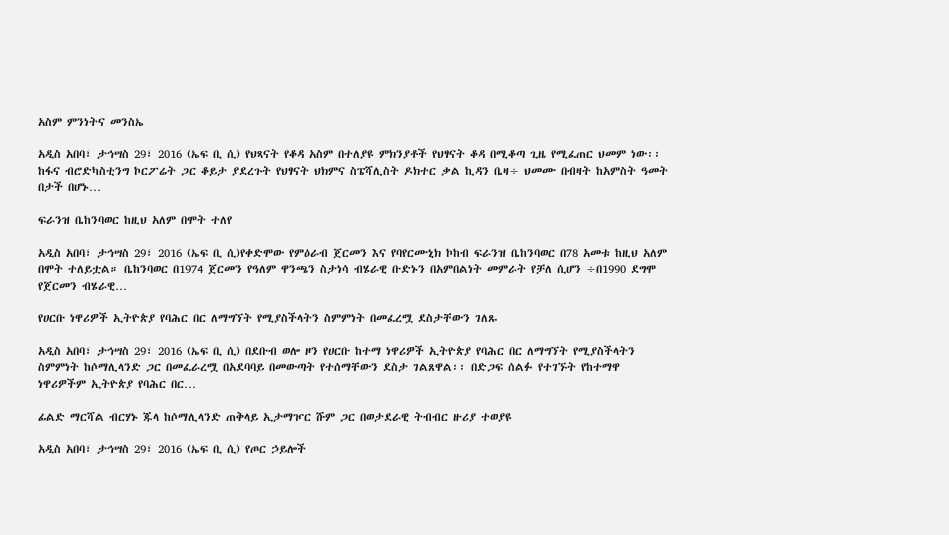አስም ምንነትና መንስኤ

አዲስ አበባ፣ ታኅሣስ 29፣ 2016 (ኤፍ ቢ ሲ) የህጻናት የቆዳ አስም በተለያዩ ምክንያቶች የህፃናት ቆዳ በሚቆጣ ጊዜ የሚፈጠር ህመም ነው፡፡ ከፋና ብሮድካስቲንግ ኮርፖሬት ጋር ቆይታ ያደረጉት የህፃናት ህክምና ስፔሻሊስት ዶክተር ቃል ኪዳን ቤዛ÷ ህመሙ በብዛት ከአምስት ዓመት በታች በሆኑ…

ፍራንዝ ቤከንባወር ከዚህ አለም በሞት ተለየ

አዲስ አበባ፣ ታኅሣስ 29፣ 2016 (ኤፍ ቢ ሲ)የቀድሞው የምዕራብ ጀርመን እና የባየርሙኒክ ኮከብ ፍራንዝ ቤከንባወር በ78 አመቱ ከዚህ አለም በሞት ተለይቷል። ቤከንባወር በ1974 ጀርመን የዓለም ዋንጫን ስታነሳ ብሄራዊ ቡድኑን በአምበልነት መምራት የቻለ ሲሆን ÷በ1990 ደግሞ የጀርመን ብሄራዊ…

የሀርቡ ነዋሪዎች ኢትዮጵያ የባሕር በር ለማግኘት የሚያስችላትን ስምምነት በመፈረሟ ደስታቸውን ገለጹ

አዲስ አበባ፣ ታኅሣስ 29፣ 2016 (ኤፍ ቢ ሲ) በደቡብ ወሎ ዞን የሀርቡ ከተማ ነዋሪዎች ኢትዮጵያ የባሕር በር ለማግኘት የሚያስችላትን ስምምነት ከሶማሊላንድ ጋር በመፈራረሟ በአደባባይ በመውጣት የተሰማቸውን ደስታ ገልጸዋል፡፡ በድጋፍ ሰልፉ የተገኙት የከተማዋ ነዋሪዎችም ኢትዮጵያ የባሕር በር…

ፊልድ ማርሻል ብርሃኑ ጁላ ከሶማሊላንድ ጠቅላይ ኢታማዦር ሹም ጋር በወታደራዊ ትብብር ዙሪያ ተወያዩ

አዲስ አበባ፣ ታኅሣስ 29፣ 2016 (ኤፍ ቢ ሲ) የጦር ኃይሎች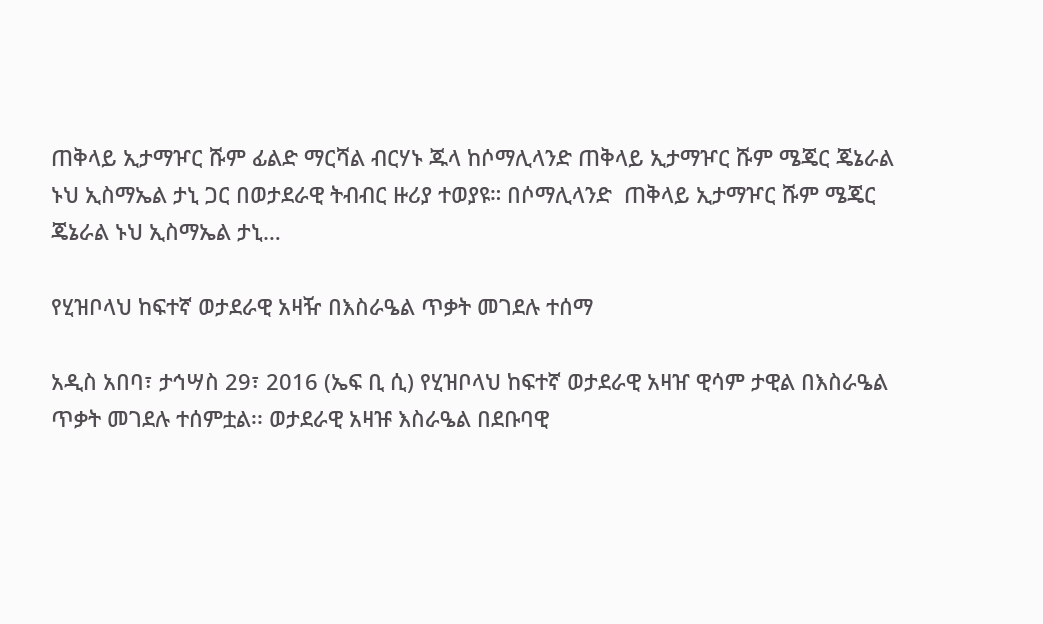ጠቅላይ ኢታማዦር ሹም ፊልድ ማርሻል ብርሃኑ ጁላ ከሶማሊላንድ ጠቅላይ ኢታማዦር ሹም ሜጄር ጄኔራል ኑህ ኢስማኤል ታኒ ጋር በወታደራዊ ትብብር ዙሪያ ተወያዩ። በሶማሊላንድ  ጠቅላይ ኢታማዦር ሹም ሜጄር ጄኔራል ኑህ ኢስማኤል ታኒ…

የሂዝቦላህ ከፍተኛ ወታደራዊ አዛዥ በእስራዔል ጥቃት መገደሉ ተሰማ

አዲስ አበባ፣ ታኅሣስ 29፣ 2016 (ኤፍ ቢ ሲ) የሂዝቦላህ ከፍተኛ ወታደራዊ አዛዠ ዊሳም ታዊል በእስራዔል ጥቃት መገደሉ ተሰምቷል፡፡ ወታደራዊ አዛዡ እስራዔል በደቡባዊ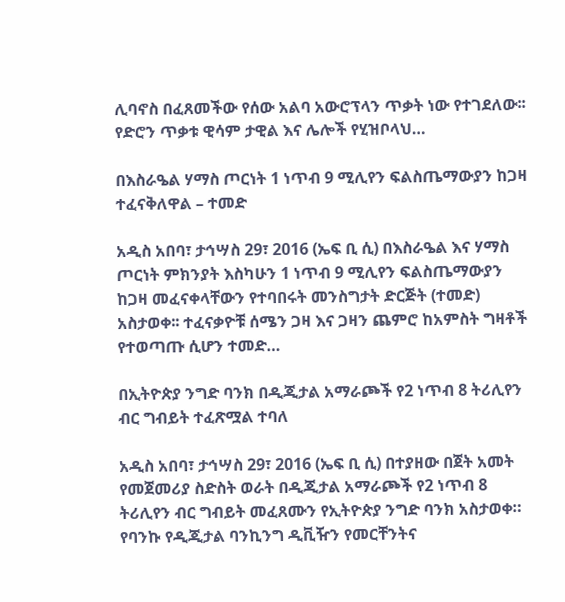ሊባኖስ በፈጸመችው የሰው አልባ አውሮፕላን ጥቃት ነው የተገደለው፡፡ የድሮን ጥቃቱ ዊሳም ታዊል እና ሌሎች የሂዝቦላህ…

በእስራዔል ሃማስ ጦርነት 1 ነጥብ 9 ሚሊየን ፍልስጤማውያን ከጋዛ ተፈናቅለዋል – ተመድ

አዲስ አበባ፣ ታኅሣስ 29፣ 2016 (ኤፍ ቢ ሲ) በእስራዔል እና ሃማስ ጦርነት ምክንያት እስካሁን 1 ነጥብ 9 ሚሊየን ፍልስጤማውያን ከጋዛ መፈናቀላቸውን የተባበሩት መንስግታት ድርጅት (ተመድ) አስታወቀ፡፡ ተፈናቃዮቹ ሰሜን ጋዛ እና ጋዛን ጨምሮ ከአምስት ግዛቶች የተወጣጡ ሲሆን ተመድ…

በኢትዮጵያ ንግድ ባንክ በዲጂታል አማራጮች የ2 ነጥብ 8 ትሪሊየን ብር ግብይት ተፈጽሟል ተባለ

አዲስ አበባ፣ ታኅሣስ 29፣ 2016 (ኤፍ ቢ ሲ) በተያዘው በጀት አመት የመጀመሪያ ስድስት ወራት በዲጂታል አማራጮች የ2 ነጥብ 8 ትሪሊየን ብር ግብይት መፈጸሙን የኢትዮጵያ ንግድ ባንክ አስታወቀ። የባንኩ የዲጂታል ባንኪንግ ዲቪዥን የመርቸንትና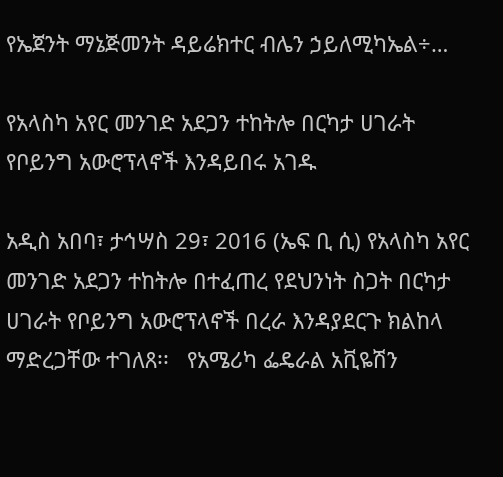የኤጀንት ማኔጅመንት ዳይሬክተር ብሌን ኃይለሚካኤል÷…

የአላስካ አየር መንገድ አደጋን ተከትሎ በርካታ ሀገራት የቦይንግ አውሮፕላኖች እንዳይበሩ አገዱ

አዲስ አበባ፣ ታኅሣስ 29፣ 2016 (ኤፍ ቢ ሲ) የአላስካ አየር መንገድ አደጋን ተከትሎ በተፈጠረ የደህንነት ስጋት በርካታ ሀገራት የቦይንግ አውሮፕላኖች በረራ እንዳያደርጉ ክልከላ ማድረጋቸው ተገለጸ፡፡   የአሜሪካ ፌዴራል አቪዬሽን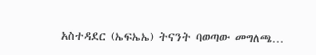አስተዳደር (ኤፍኤኤ) ትናንት ባወጣው መግለጫ…